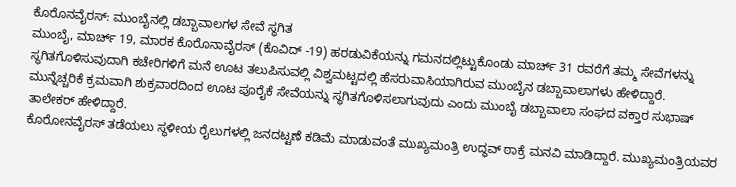ಕೊರೊನವೈರಸ್: ಮುಂಬೈನಲ್ಲಿ ಡಬ್ಬಾವಾಲಗಳ ಸೇವೆ ಸ್ಥಗಿತ
ಮುಂಬೈ, ಮಾರ್ಚ್ 19, ಮಾರಕ ಕೊರೊನಾವೈರಸ್ (ಕೊವಿದ್ -19) ಹರಡುವಿಕೆಯನ್ನು ಗಮನದಲ್ಲಿಟ್ಟುಕೊಂಡು ಮಾರ್ಚ್ 31 ರವರೆಗೆ ತಮ್ಮ ಸೇವೆಗಳನ್ನು ಸ್ಥಗಿತಗೊಳಿಸುವುದಾಗಿ ಕಚೇರಿಗಳಿಗೆ ಮನೆ ಊಟ ತಲುಪಿಸುವಲ್ಲಿ ವಿಶ್ವಮಟ್ಟದಲ್ಲಿ ಹೆಸರುವಾಸಿಯಾಗಿರುವ ಮುಂಬೈನ ಡಬ್ಬಾವಾಲಾಗಳು ಹೇಳಿದ್ದಾರೆ.
ಮುನ್ನೆಚ್ಚರಿಕೆ ಕ್ರಮವಾಗಿ ಶುಕ್ರವಾರದಿಂದ ಊಟ ಪೂರೈಕೆ ಸೇವೆಯನ್ನು ಸ್ಥಗಿತಗೊಳಿಸಲಾಗುವುದು ಎಂದು ಮುಂಬೈ ಡಬ್ಬಾವಾಲಾ ಸಂಘದ ವಕ್ತಾರ ಸುಭಾಷ್ ತಾಲೇಕರ್ ಹೇಳಿದ್ದಾರೆ.
ಕೊರೋನವೈರಸ್ ತಡೆಯಲು ಸ್ಥಳೀಯ ರೈಲುಗಳಲ್ಲಿ ಜನದಟ್ಟಣೆ ಕಡಿಮೆ ಮಾಡುವಂತೆ ಮುಖ್ಯಮಂತ್ರಿ ಉದ್ಧವ್ ಠಾಕ್ರೆ ಮನವಿ ಮಾಡಿದ್ದಾರೆ. ಮುಖ್ಯಮಂತ್ರಿಯವರ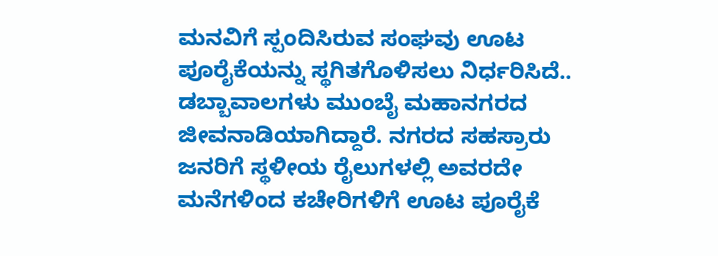ಮನವಿಗೆ ಸ್ಪಂದಿಸಿರುವ ಸಂಘವು ಊಟ ಪೂರೈಕೆಯನ್ನು ಸ್ಥಗಿತಗೊಳಿಸಲು ನಿರ್ಧರಿಸಿದೆ.. ಡಬ್ಬಾವಾಲಗಳು ಮುಂಬೈ ಮಹಾನಗರದ ಜೀವನಾಡಿಯಾಗಿದ್ದಾರೆ. ನಗರದ ಸಹಸ್ರಾರು ಜನರಿಗೆ ಸ್ಥಳೀಯ ರೈಲುಗಳಲ್ಲಿ ಅವರದೇ ಮನೆಗಳಿಂದ ಕಚೇರಿಗಳಿಗೆ ಊಟ ಪೂರೈಕೆ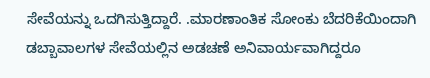ಸೇವೆಯನ್ನು ಒದಗಿಸುತ್ತಿದ್ದಾರೆ. .ಮಾರಣಾಂತಿಕ ಸೋಂಕು ಬೆದರಿಕೆಯಿಂದಾಗಿ ಡಬ್ಬಾವಾಲಗಳ ಸೇವೆಯಲ್ಲಿನ ಅಡಚಣೆ ಅನಿವಾರ್ಯವಾಗಿದ್ದರೂ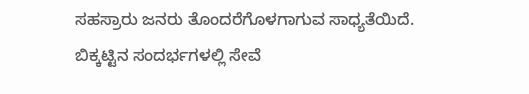ಸಹಸ್ರಾರು ಜನರು ತೊಂದರೆಗೊಳಗಾಗುವ ಸಾಧ್ಯತೆಯಿದೆ.
ಬಿಕ್ಕಟ್ಟಿನ ಸಂದರ್ಭಗಳಲ್ಲಿ ಸೇವೆ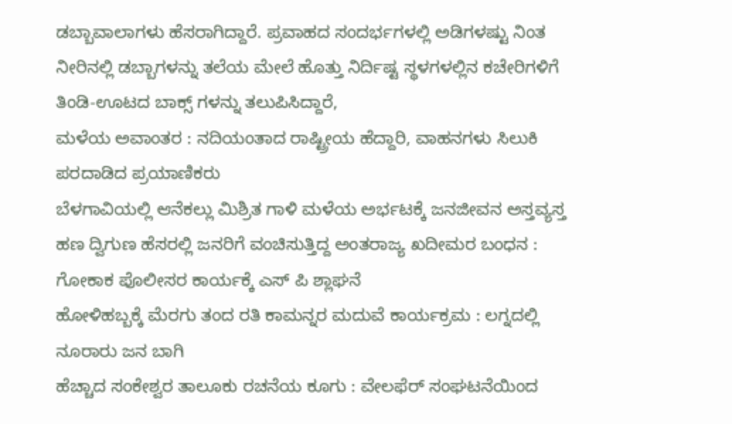ಡಬ್ಬಾವಾಲಾಗಳು ಹೆಸರಾಗಿದ್ದಾರೆ. ಪ್ರವಾಹದ ಸಂದರ್ಭಗಳಲ್ಲಿ ಅಡಿಗಳಷ್ಟು ನಿಂತ ನೀರಿನಲ್ಲಿ ಡಬ್ಬಾಗಳನ್ನು ತಲೆಯ ಮೇಲೆ ಹೊತ್ತು ನಿರ್ದಿಷ್ಟ ಸ್ಥಳಗಳಲ್ಲಿನ ಕಚೇರಿಗಳಿಗೆ ತಿಂಡಿ-ಊಟದ ಬಾಕ್ಸ್ ಗಳನ್ನು ತಲುಪಿಸಿದ್ದಾರೆ,
ಮಳೆಯ ಅವಾಂತರ : ನದಿಯಂತಾದ ರಾಷ್ಟ್ರೀಯ ಹೆದ್ದಾರಿ, ವಾಹನಗಳು ಸಿಲುಕಿ ಪರದಾಡಿದ ಪ್ರಯಾಣಿಕರು
ಬೆಳಗಾವಿಯಲ್ಲಿ ಆನೆಕಲ್ಲು ಮಿಶ್ರಿತ ಗಾಳಿ ಮಳೆಯ ಅರ್ಭಟಕ್ಕೆ ಜನಜೀವನ ಅಸ್ತವ್ಯಸ್ತ
ಹಣ ದ್ವಿಗುಣ ಹೆಸರಲ್ಲಿ ಜನರಿಗೆ ವಂಚಿಸುತ್ತಿದ್ದ ಅಂತರಾಜ್ಯ ಖದೀಮರ ಬಂಧನ : ಗೋಕಾಕ ಪೊಲೀಸರ ಕಾರ್ಯಕ್ಕೆ ಎಸ್ ಪಿ ಶ್ಲಾಘನೆ
ಹೋಳಿಹಬ್ಬಕ್ಕೆ ಮೆರಗು ತಂದ ರತಿ ಕಾಮನ್ನರ ಮದುವೆ ಕಾರ್ಯಕ್ರಮ : ಲಗ್ನದಲ್ಲಿ ನೂರಾರು ಜನ ಬಾಗಿ
ಹೆಚ್ಚಾದ ಸಂಕೇಶ್ವರ ತಾಲೂಕು ರಚನೆಯ ಕೂಗು : ವೇಲಫೆರ್ ಸಂಘಟನೆಯಿಂದ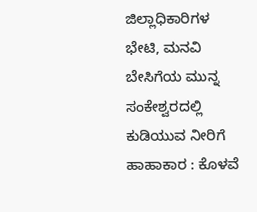ಜಿಲ್ಲಾಧಿಕಾರಿಗಳ ಭೇಟಿ, ಮನವಿ
ಬೇಸಿಗೆಯ ಮುನ್ನ ಸಂಕೇಶ್ವರದಲ್ಲಿ ಕುಡಿಯುವ ನೀರಿಗೆ ಹಾಹಾಕಾರ : ಕೊಳವೆ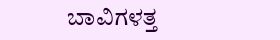ಬಾವಿಗಳತ್ತ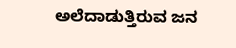ಅಲೆದಾಡುತ್ತಿರುವ ಜನ